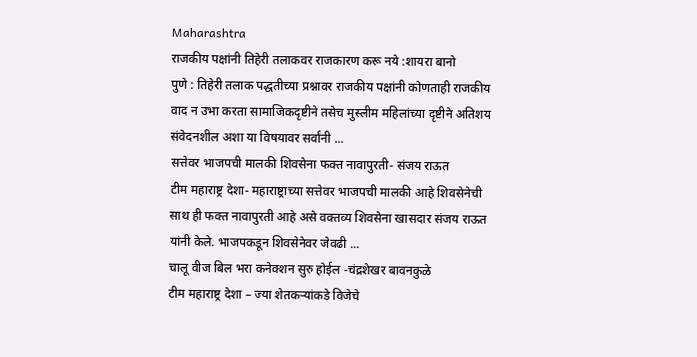Maharashtra
राजकीय पक्षांनी तिहेरी तलाकवर राजकारण करू नये :शायरा बानो
पुणे : तिहेरी तलाक पद्धतीच्या प्रश्नावर राजकीय पक्षांनी कोणताही राजकीय वाद न उभा करता सामाजिकदृष्टीने तसेच मुस्लीम महिलांच्या दृष्टीने अतिशय संवेदनशील अशा या विषयावर सर्वांनी ...
सत्तेवर भाजपची मालकी शिवसेना फक्त नावापुरती- संजय राऊत
टीम महाराष्ट्र देशा- महाराष्ट्राच्या सत्तेवर भाजपची मालकी आहे शिवसेनेची साथ ही फक्त नावापुरती आहे असे वक्तव्य शिवसेना खासदार संजय राऊत यांनी केले. भाजपकडून शिवसेनेवर जेवढी ...
चालू वीज बिल भरा कनेक्शन सुरु होईल -चंद्रशेखर बावनकुळे
टीम महाराष्ट्र देशा – ज्या शेतकऱ्यांकडे विजेचे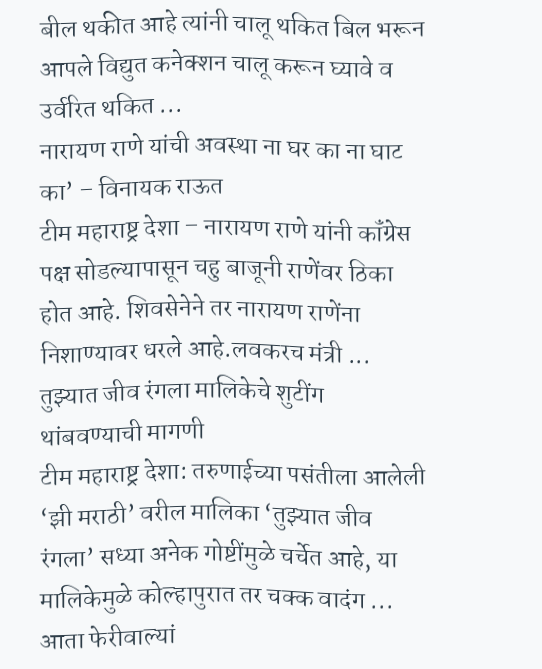बील थकीत आहे त्यांनी चालू थकित बिल भरून आपले विद्युत कनेक्शन चालू करून घ्यावे व उर्वरित थकित ...
नारायण राणे यांची अवस्था ना घर का ना घाट का’ – विनायक राऊत
टीम महाराष्ट्र देशा – नारायण राणे यांनी कॉंग्रेस पक्ष सोडल्यापासून चहु बाजूनी राणेंवर ठिका होत आहे. शिवसेनेने तर नारायण राणेंना निशाण्यावर धरले आहे.लवकरच मंत्री ...
तुझ्यात जीव रंगला मालिकेचे शुटींग थांबवण्याची मागणी
टीम महाराष्ट्र देशा: तरुणाईच्या पसंतीला आलेली ‘झी मराठी’ वरील मालिका ‘तुझ्यात जीव रंगला’ सध्या अनेक गोष्टींमुळे चर्चेत आहे, या मालिकेमुळे कोल्हापुरात तर चक्क वादंग ...
आता फेरीवाल्यां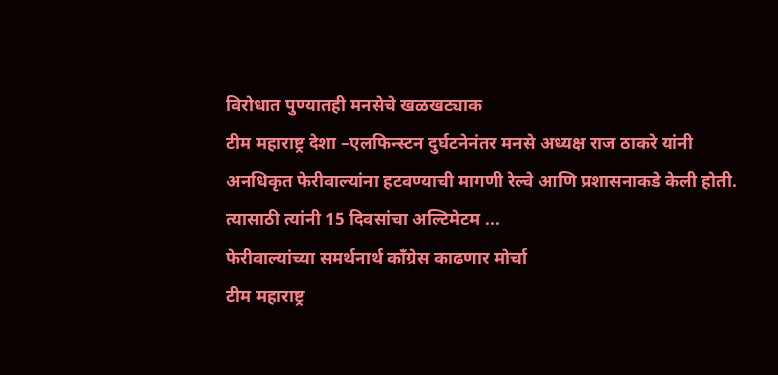विरोधात पुण्यातही मनसेचे खळखट्याक
टीम महाराष्ट्र देशा –एलफिन्स्टन दुर्घटनेनंतर मनसे अध्यक्ष राज ठाकरे यांनी अनधिकृत फेरीवाल्यांना हटवण्याची मागणी रेल्वे आणि प्रशासनाकडे केली होती. त्यासाठी त्यांनी 15 दिवसांचा अल्टिमेटम ...
फेरीवाल्यांच्या समर्थनार्थ काँग्रेस काढणार मोर्चा
टीम महाराष्ट्र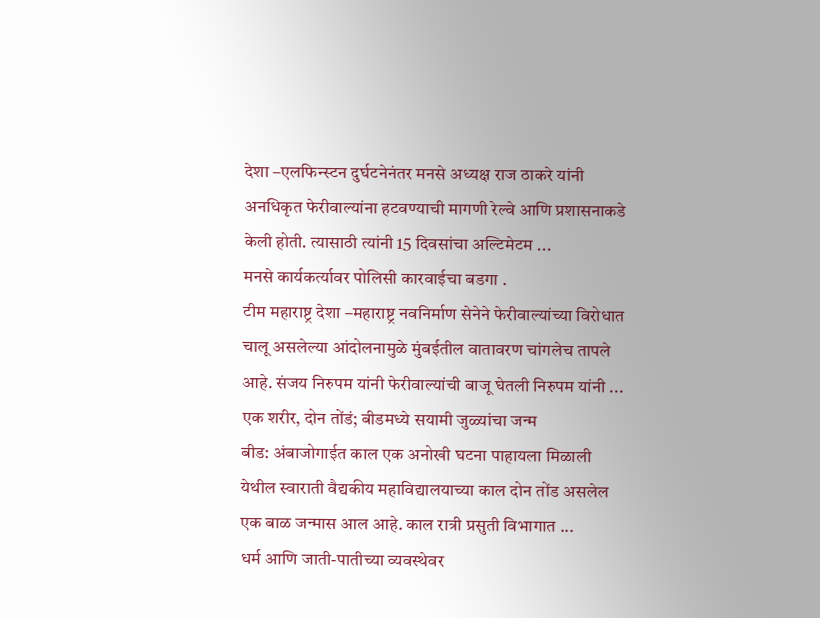देशा –एलफिन्स्टन दुर्घटनेनंतर मनसे अध्यक्ष राज ठाकरे यांनी अनधिकृत फेरीवाल्यांना हटवण्याची मागणी रेल्वे आणि प्रशासनाकडे केली होती. त्यासाठी त्यांनी 15 दिवसांचा अल्टिमेटम ...
मनसे कार्यकर्त्यावर पोलिसी कारवाईचा बडगा .
टीम महाराष्ट्र देशा –महाराष्ट्र नवनिर्माण सेनेने फेरीवाल्यांच्या विरोधात चालू असलेल्या आंदोलनामुळे मुंबईतील वातावरण चांगलेच तापले आहे. संजय निरुपम यांनी फेरीवाल्यांची बाजू घेतली निरुपम यांनी ...
एक शरीर, दोन तोंडं; बीडमध्ये सयामी जुळ्यांचा जन्म
बीड: अंबाजोगाईत काल एक अनोखी घटना पाहायला मिळाली येथील स्वाराती वैद्यकीय महाविद्यालयाच्या काल दोन तोंड असलेल एक बाळ जन्मास आल आहे. काल रात्री प्रसुती विभागात ...
धर्म आणि जाती-पातीच्या व्यवस्थेवर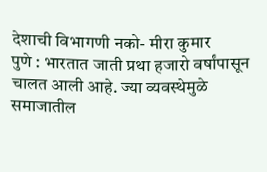देशाची विभागणी नको- मीरा कुमार
पुणे : भारतात जाती प्रथा हजारो वर्षांपासून चालत आली आहे. ज्या व्यवस्थेमुळे समाजातील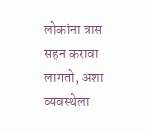लोकांना त्रास सहन करावा लागतो, अशा व्यवस्थेला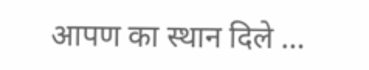आपण का स्थान दिले ...